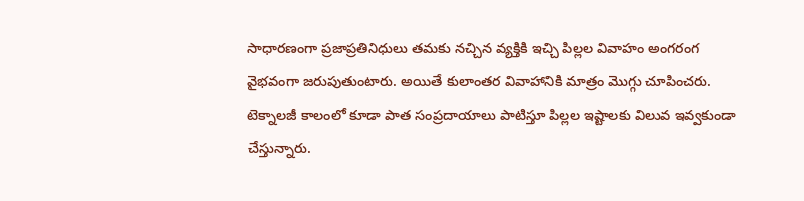సాధారణంగా ప్రజాప్రతినిధులు తమకు నచ్చిన వ్యక్తికి ఇచ్చి పిల్లల వివాహం అంగరంగ వైభవంగా జరుపుతుంటారు. అయితే కులాంతర వివాహానికి మాత్రం మొగ్గు చూపించరు. టెక్నాలజీ కాలంలో కూడా పాత సంప్రదాయాలు పాటిస్తూ పిల్లల ఇష్టాలకు విలువ ఇవ్వకుండా చేస్తున్నారు.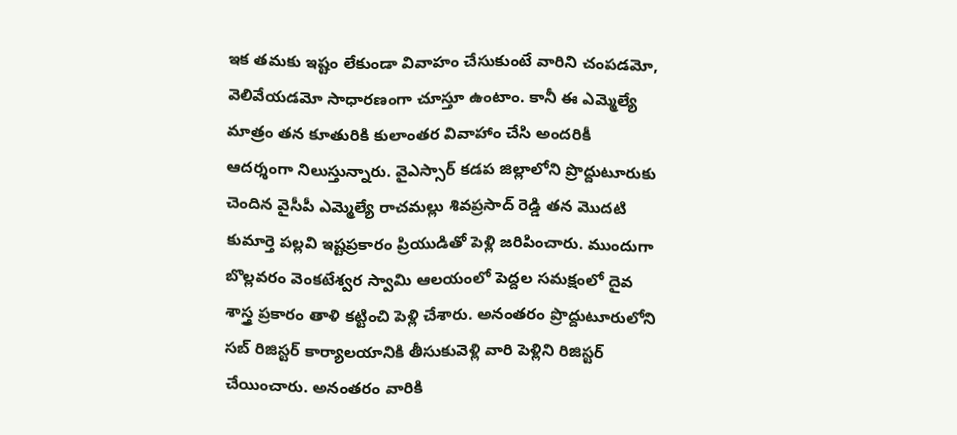ఇక తమకు ఇష్టం లేకుండా వివాహం చేసుకుంటే వారిని చంపడమో, వెలివేయడమో సాధారణంగా చూస్తూ ఉంటాం. కానీ ఈ ఎమ్మెల్యే మాత్రం తన కూతురికి కులాంతర వివాహాం చేసి అందరికీ ఆదర్శంగా నిలుస్తున్నారు. వైఎస్సార్ కడప జిల్లాలోని ప్రొద్దుటూరుకు చెందిన వైసీపీ ఎమ్మెల్యే రాచమల్లు శివప్రసాద్ రెడ్డి తన మొదటి కుమార్తె పల్లవి ఇష్టప్రకారం ప్రియుడితో పెళ్లి జరిపించారు. ముందుగా బొల్లవరం వెంకటేశ్వర స్వామి ఆలయంలో పెద్దల సమక్షంలో దైవ శాస్త్ర ప్రకారం తాళి కట్టించి పెళ్లి చేశారు. అనంతరం ప్రొద్దుటూరులోని సబ్ రిజిస్టర్ కార్యాలయానికి తీసుకువెళ్లి వారి పెళ్లిని రిజిస్టర్ చేయించారు. అనంతరం వారికి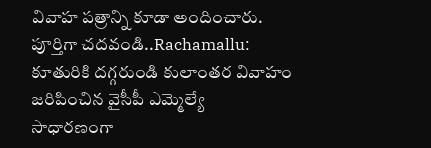వివాహ పత్రాన్ని కూడా అందించారు.
పూర్తిగా చదవండి..Rachamallu: కూతురికి దగ్గరుండి కులాంతర వివాహం జరిపించిన వైసీపీ ఎమ్మెల్యే
సాధారణంగా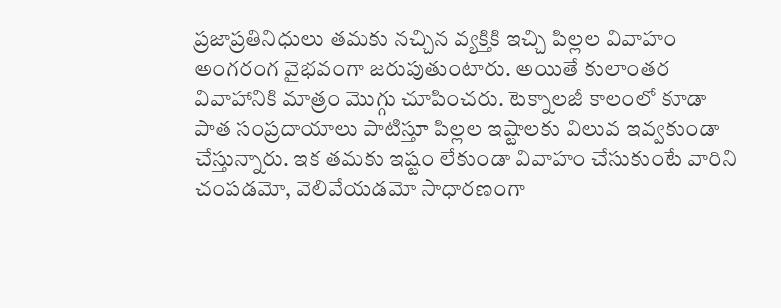ప్రజాప్రతినిధులు తమకు నచ్చిన వ్యక్తికి ఇచ్చి పిల్లల వివాహం అంగరంగ వైభవంగా జరుపుతుంటారు. అయితే కులాంతర వివాహానికి మాత్రం మొగ్గు చూపించరు. టెక్నాలజీ కాలంలో కూడా పాత సంప్రదాయాలు పాటిస్తూ పిల్లల ఇష్టాలకు విలువ ఇవ్వకుండా చేస్తున్నారు. ఇక తమకు ఇష్టం లేకుండా వివాహం చేసుకుంటే వారిని చంపడమో, వెలివేయడమో సాధారణంగా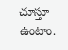చూస్తూ ఉంటాం.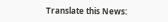Translate this News: